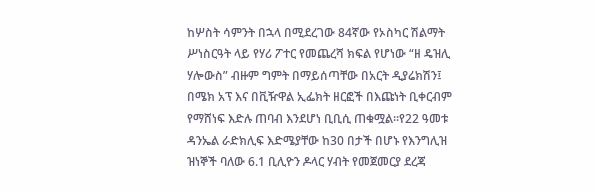ከሦስት ሳምንት በኋላ በሚደረገው 84ኛው የኦስካር ሽልማት ሥነስርዓት ላይ የሃሪ ፖተር የመጨረሻ ክፍል የሆነው “ዘ ዴዝሊ ሃሎውስ” ብዙም ግምት በማይሰጣቸው በአርት ዲያሬክሽን፤ በሜክ አፕ እና በቪዥዋል ኢፌክት ዘርፎች በእጩነት ቢቀርብም የማሸነፍ እድሉ ጠባብ እንደሆነ ቢቢሲ ጠቁሟል፡፡የ22 ዓመቱ ዳንኤል ራድክሊፍ እድሜያቸው ከ30 በታች በሆኑ የእንግሊዝ ዝነኞች ባለው 6.1 ቢሊዮን ዶላር ሃብት የመጀመርያ ደረጃ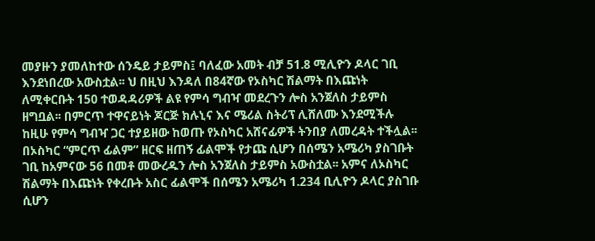መያዙን ያመለከተው ሰንዴይ ታይምስ፤ ባለፈው አመት ብቻ 51.8 ሚሊዮን ዶላር ገቢ እንደነበረው አውስቷል፡፡ ህ በዚህ እንዳለ በ84ኛው የኦስካር ሽልማት በእጩነት ለሚቀርቡት 150 ተወዳዳሪዎች ልዩ የምሳ ግብዣ መደረጉን ሎስ አንጀለስ ታይምስ ዘግቧል፡፡ በምርጥ ተዋናይነት ጆርጅ ክሉኒና እና ሜሪል ስትሪፕ ሊሸለሙ እንደሚችሉ ከዚሁ የምሳ ግብዣ ጋር ተያይዘው ከወጡ የኦስካር አሸናፊዎች ትንበያ ለመረዳት ተችሏል፡፡ በኦስካር “ምርጥ ፊልም” ዘርፍ ዘጠኝ ፊልሞች የታጩ ሲሆን በሰሜን አሜሪካ ያስገቡት ገቢ ከአምናው 56 በመቶ መውረዱን ሎስ አንጀለስ ታይምስ አውስቷል፡፡ አምና ለኦስካር ሽልማት በእጩነት የቀረቡት አስር ፊልሞች በሰሜን አሜሪካ 1.234 ቢሊዮን ዶላር ያስገቡ ሲሆን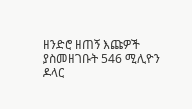ዘንድሮ ዘጠኝ እጩዎች ያስመዘገቡት 546 ሚሊዮን ዶላር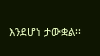እንደሆነ ታውቋል፡፡